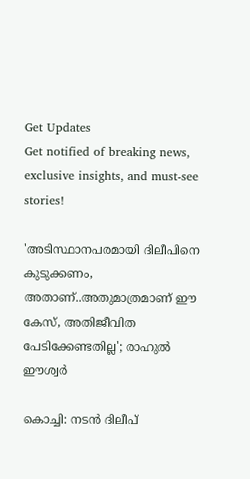Get Updates
Get notified of breaking news, exclusive insights, and must-see stories!

'അടിസ്ഥാനപരമായി ദിലീപിനെ കുടുക്കണം, അതാണ്..അതുമാത്രമാണ് ഈ കേസ്, അതിജീവിത പേടിക്കേണ്ടതില്ല'; രാഹുല്‍ ഈശ്വര്‍

കൊച്ചി: നടന്‍ ദിലീപ്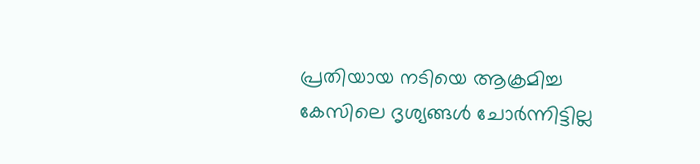പ്രതിയായ നടിയെ ആക്രമിച്ച കേസിലെ ദൃശ്യങ്ങള്‍ ചോര്‍ന്നിട്ടില്ല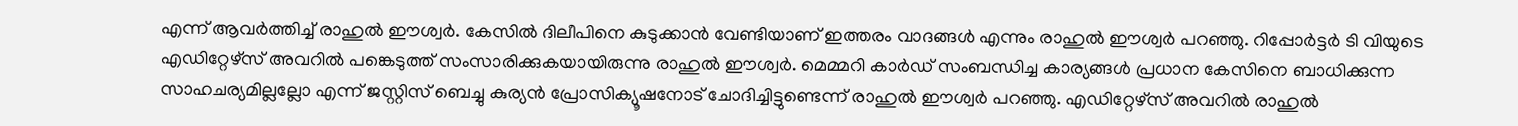എന്ന് ആവര്‍ത്തിച്ച് രാഹുല്‍ ഈശ്വര്‍. കേസില്‍ ദിലീപിനെ കുടുക്കാന്‍ വേണ്ടിയാണ് ഇത്തരം വാദങ്ങള്‍ എന്നും രാഹുല്‍ ഈശ്വര്‍ പറഞ്ഞു. റിപ്പോര്‍ട്ടര്‍ ടി വിയുടെ എഡിറ്റേഴ്‌സ് അവറില്‍ പങ്കെടുത്ത് സംസാരിക്കുകയായിരുന്നു രാഹുല്‍ ഈശ്വര്‍. മെമ്മറി കാര്‍ഡ് സംബന്ധിച്ച കാര്യങ്ങള്‍ പ്രധാന കേസിനെ ബാധിക്കുന്ന സാഹചര്യമില്ലല്ലോ എന്ന് ജസ്റ്റിസ് ബെച്ചു കുര്യന്‍ പ്രോസിക്യൂഷനോട് ചോദിച്ചിട്ടുണ്ടെന്ന് രാഹുല്‍ ഈശ്വര്‍ പറഞ്ഞു. എഡിറ്റേഴ്‌സ് അവറില്‍ രാഹുല്‍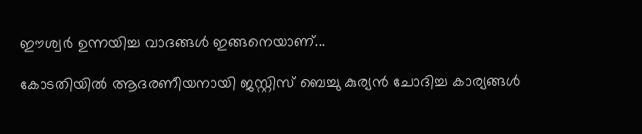ഈശ്വര്‍ ഉന്നയിച്ച വാദങ്ങള്‍ ഇങ്ങനെയാണ്...

കോടതിയില്‍ ആദരണീയനായി ജസ്റ്റിസ് ബെച്ചു കുര്യന്‍ ചോദിച്ച കാര്യങ്ങള്‍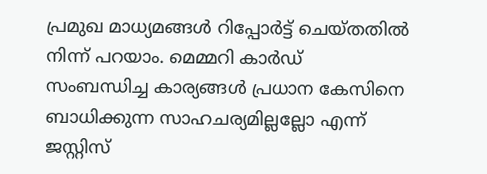പ്രമുഖ മാധ്യമങ്ങള്‍ റിപ്പോര്‍ട്ട് ചെയ്തതില്‍ നിന്ന് പറയാം. മെമ്മറി കാര്‍ഡ് സംബന്ധിച്ച കാര്യങ്ങള്‍ പ്രധാന കേസിനെ ബാധിക്കുന്ന സാഹചര്യമില്ലല്ലോ എന്ന് ജസ്റ്റിസ്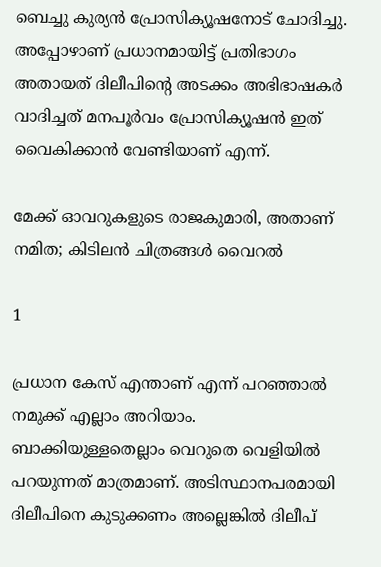ബെച്ചു കുര്യന്‍ പ്രോസിക്യൂഷനോട് ചോദിച്ചു. അപ്പോഴാണ് പ്രധാനമായിട്ട് പ്രതിഭാഗം അതായത് ദിലീപിന്റെ അടക്കം അഭിഭാഷകര്‍ വാദിച്ചത് മനപൂര്‍വം പ്രോസിക്യൂഷന്‍ ഇത് വൈകിക്കാന്‍ വേണ്ടിയാണ് എന്ന്.

മേക്ക് ഓവറുകളുടെ രാജകുമാരി, അതാണ് നമിത; കിടിലന്‍ ചിത്രങ്ങള്‍ വൈറല്‍

1

പ്രധാന കേസ് എന്താണ് എന്ന് പറഞ്ഞാല്‍ നമുക്ക് എല്ലാം അറിയാം. ബാക്കിയുള്ളതെല്ലാം വെറുതെ വെളിയില്‍ പറയുന്നത് മാത്രമാണ്. അടിസ്ഥാനപരമായി ദിലീപിനെ കുടുക്കണം അല്ലെങ്കില്‍ ദിലീപ്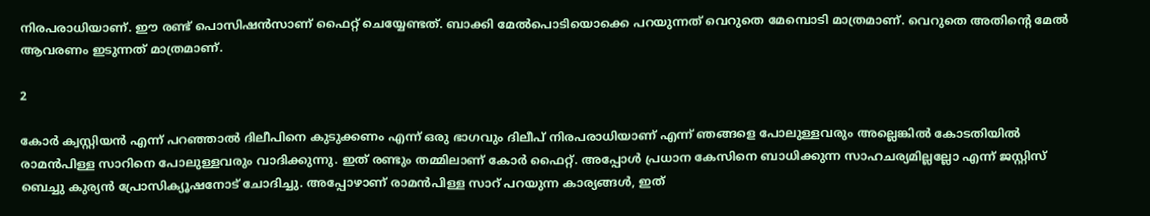നിരപരാധിയാണ്. ഈ രണ്ട് പൊസിഷന്‍സാണ് ഫൈറ്റ് ചെയ്യേണ്ടത്. ബാക്കി മേല്‍പൊടിയൊക്കെ പറയുന്നത് വെറുതെ മേമ്പൊടി മാത്രമാണ്. വെറുതെ അതിന്റെ മേല്‍ ആവരണം ഇടുന്നത് മാത്രമാണ്.

2

കോര്‍ ക്വസ്റ്റിയന്‍ എന്ന് പറഞ്ഞാല്‍ ദിലീപിനെ കുടുക്കണം എന്ന് ഒരു ഭാഗവും ദിലീപ് നിരപരാധിയാണ് എന്ന് ഞങ്ങളെ പോലുള്ളവരും അല്ലെങ്കില്‍ കോടതിയില്‍ രാമന്‍പിള്ള സാറിനെ പോലുള്ളവരും വാദിക്കുന്നു. ഇത് രണ്ടും തമ്മിലാണ് കോര്‍ ഫൈറ്റ്. അപ്പോള്‍ പ്രധാന കേസിനെ ബാധിക്കുന്ന സാഹചര്യമില്ലല്ലോ എന്ന് ജസ്റ്റിസ് ബെച്ചു കുര്യന്‍ പ്രോസിക്യൂഷനോട് ചോദിച്ചു. അപ്പോഴാണ് രാമന്‍പിള്ള സാറ് പറയുന്ന കാര്യങ്ങള്‍, ഇത്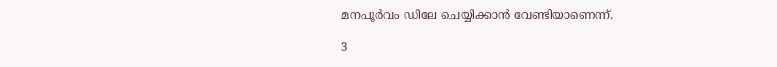മനപൂര്‍വം ഡിലേ ചെയ്യിക്കാന്‍ വേണ്ടിയാണെന്ന്.

3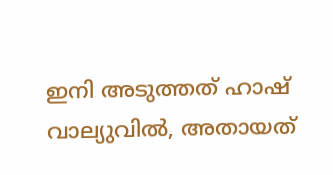ഇനി അടുത്തത് ഹാഷ് വാല്യുവില്‍, അതായത്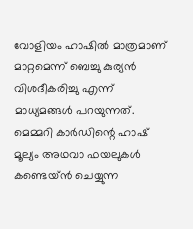വോളിയം ഹാഷില്‍ മാത്രമാണ് മാറ്റമെന്ന് ബെച്ചു കുര്യന്‍ വിശദീകരിച്ചു എന്ന് മാധ്യമങ്ങള്‍ പറയുന്നത്. മെമ്മറി കാര്‍ഡിന്റെ ഹാഷ് മൂല്യം അഥവാ ഫയലുകള്‍ കണ്ടെയ്ന്‍ ചെയ്യുന്ന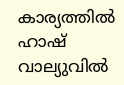കാര്യത്തില്‍ ഹാഷ് വാല്യുവില്‍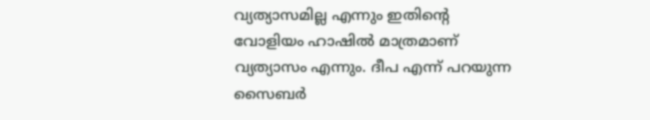വ്യത്യാസമില്ല എന്നും ഇതിന്റെ വോളിയം ഹാഷില്‍ മാത്രമാണ് വ്യത്യാസം എന്നും. ദീപ എന്ന് പറയുന്ന സൈബര്‍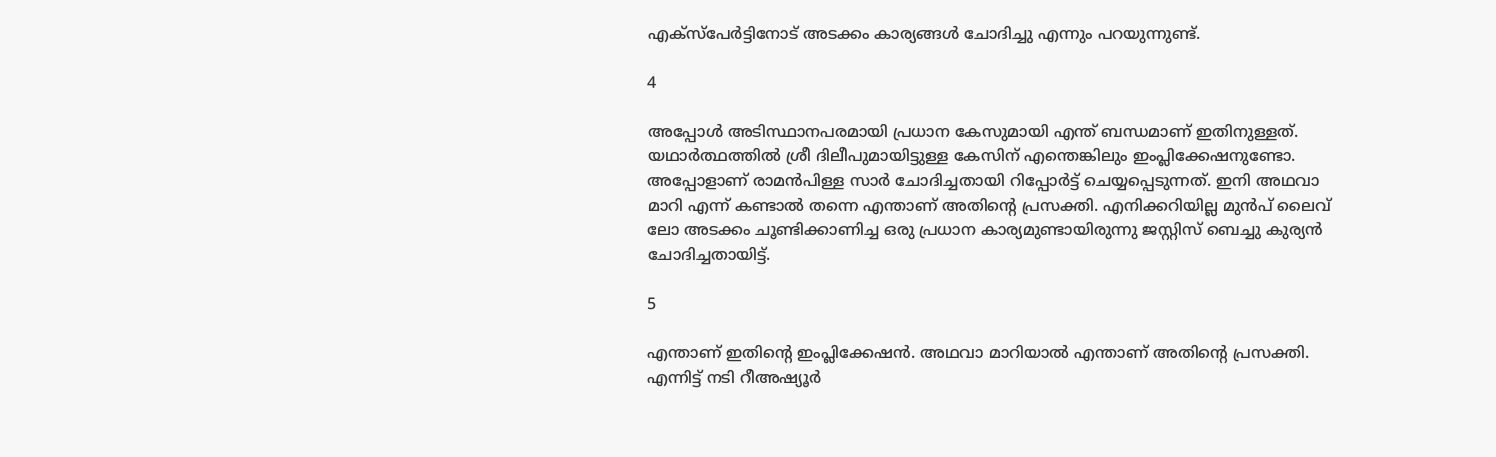എക്‌സ്‌പേര്‍ട്ടിനോട് അടക്കം കാര്യങ്ങള്‍ ചോദിച്ചു എന്നും പറയുന്നുണ്ട്.

4

അപ്പോള്‍ അടിസ്ഥാനപരമായി പ്രധാന കേസുമായി എന്ത് ബന്ധമാണ് ഇതിനുള്ളത്. യഥാര്‍ത്ഥത്തില്‍ ശ്രീ ദിലീപുമായിട്ടുള്ള കേസിന് എന്തെങ്കിലും ഇംപ്ലിക്കേഷനുണ്ടോ. അപ്പോളാണ് രാമന്‍പിള്ള സാര്‍ ചോദിച്ചതായി റിപ്പോര്‍ട്ട് ചെയ്യപ്പെടുന്നത്. ഇനി അഥവാ മാറി എന്ന് കണ്ടാല്‍ തന്നെ എന്താണ് അതിന്റെ പ്രസക്തി. എനിക്കറിയില്ല മുന്‍പ് ലൈവ് ലോ അടക്കം ചൂണ്ടിക്കാണിച്ച ഒരു പ്രധാന കാര്യമുണ്ടായിരുന്നു ജസ്റ്റിസ് ബെച്ചു കുര്യന്‍ ചോദിച്ചതായിട്ട്.

5

എന്താണ് ഇതിന്റെ ഇംപ്ലിക്കേഷന്‍. അഥവാ മാറിയാല്‍ എന്താണ് അതിന്റെ പ്രസക്തി. എന്നിട്ട് നടി റീഅഷ്യൂര്‍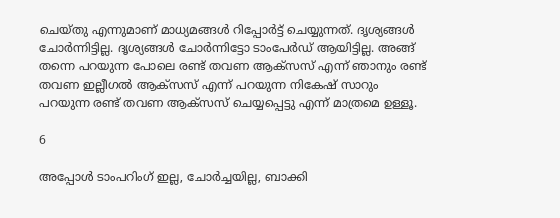ചെയ്തു എന്നുമാണ് മാധ്യമങ്ങള്‍ റിപ്പോര്‍ട്ട് ചെയ്യുന്നത്. ദൃശ്യങ്ങള്‍ ചോര്‍ന്നിട്ടില്ല. ദൃശ്യങ്ങള്‍ ചോര്‍ന്നിട്ടോ ടാംപേര്‍ഡ് ആയിട്ടില്ല. അങ്ങ് തന്നെ പറയുന്ന പോലെ രണ്ട് തവണ ആക്‌സസ് എന്ന് ഞാനും രണ്ട് തവണ ഇല്ലീഗല്‍ ആക്‌സസ് എന്ന് പറയുന്ന നികേഷ് സാറും പറയുന്ന രണ്ട് തവണ ആക്‌സസ് ചെയ്യപ്പെട്ടു എന്ന് മാത്രമെ ഉള്ളൂ.

6

അപ്പോള്‍ ടാംപറിംഗ് ഇല്ല, ചോര്‍ച്ചയില്ല, ബാക്കി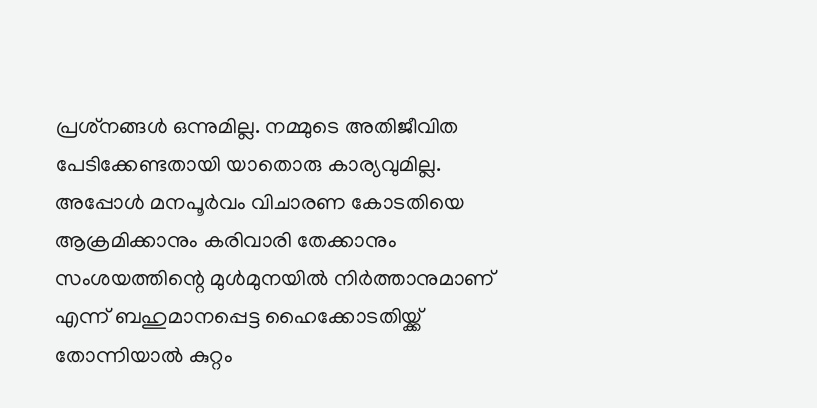പ്രശ്‌നങ്ങള്‍ ഒന്നുമില്ല. നമ്മുടെ അതിജീവിത പേടിക്കേണ്ടതായി യാതൊരു കാര്യവുമില്ല. അപ്പോള്‍ മനപൂര്‍വം വിചാരണ കോടതിയെ ആക്രമിക്കാനും കരിവാരി തേക്കാനും സംശയത്തിന്റെ മുള്‍മുനയില്‍ നിര്‍ത്താനുമാണ് എന്ന് ബഹുമാനപ്പെട്ട ഹൈക്കോടതിയ്ക്ക് തോന്നിയാല്‍ കുറ്റം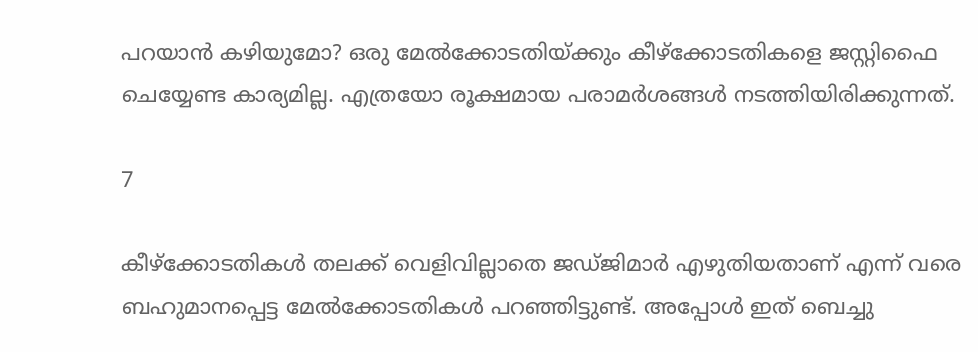പറയാന്‍ കഴിയുമോ? ഒരു മേല്‍ക്കോടതിയ്ക്കും കീഴ്‌ക്കോടതികളെ ജസ്റ്റിഫൈ ചെയ്യേണ്ട കാര്യമില്ല. എത്രയോ രൂക്ഷമായ പരാമര്‍ശങ്ങള്‍ നടത്തിയിരിക്കുന്നത്.

7

കീഴ്‌ക്കോടതികള്‍ തലക്ക് വെളിവില്ലാതെ ജഡ്ജിമാര്‍ എഴുതിയതാണ് എന്ന് വരെ ബഹുമാനപ്പെട്ട മേല്‍ക്കോടതികള്‍ പറഞ്ഞിട്ടുണ്ട്. അപ്പോള്‍ ഇത് ബെച്ചു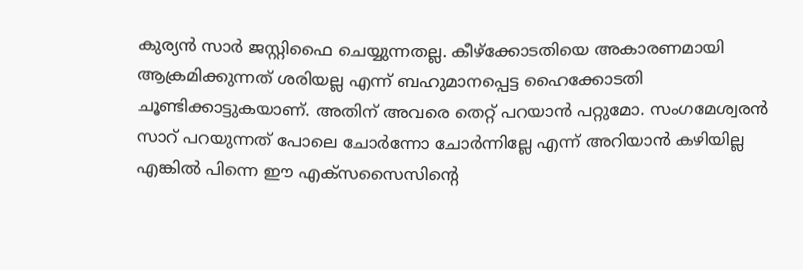കുര്യന്‍ സാര്‍ ജസ്റ്റിഫൈ ചെയ്യുന്നതല്ല. കീഴ്‌ക്കോടതിയെ അകാരണമായി ആക്രമിക്കുന്നത് ശരിയല്ല എന്ന് ബഹുമാനപ്പെട്ട ഹൈക്കോടതി ചൂണ്ടിക്കാട്ടുകയാണ്. അതിന് അവരെ തെറ്റ് പറയാന്‍ പറ്റുമോ. സംഗമേശ്വരന്‍ സാറ് പറയുന്നത് പോലെ ചോര്‍ന്നോ ചോര്‍ന്നില്ലേ എന്ന് അറിയാന്‍ കഴിയില്ല എങ്കില്‍ പിന്നെ ഈ എക്‌സസൈസിന്റെ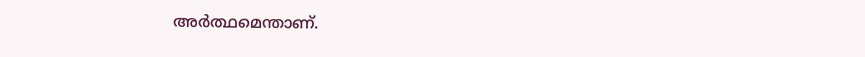അര്‍ത്ഥമെന്താണ്.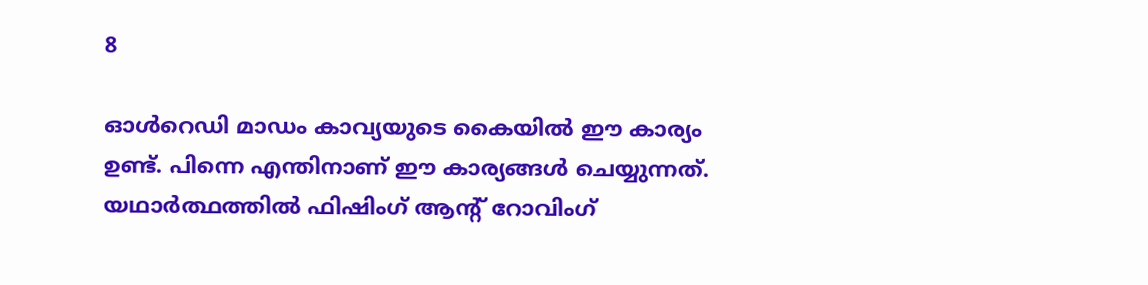8

ഓള്‍റെഡി മാഡം കാവ്യയുടെ കൈയില്‍ ഈ കാര്യം ഉണ്ട്. പിന്നെ എന്തിനാണ് ഈ കാര്യങ്ങള്‍ ചെയ്യുന്നത്. യഥാര്‍ത്ഥത്തില്‍ ഫിഷിംഗ് ആന്റ് റോവിംഗ്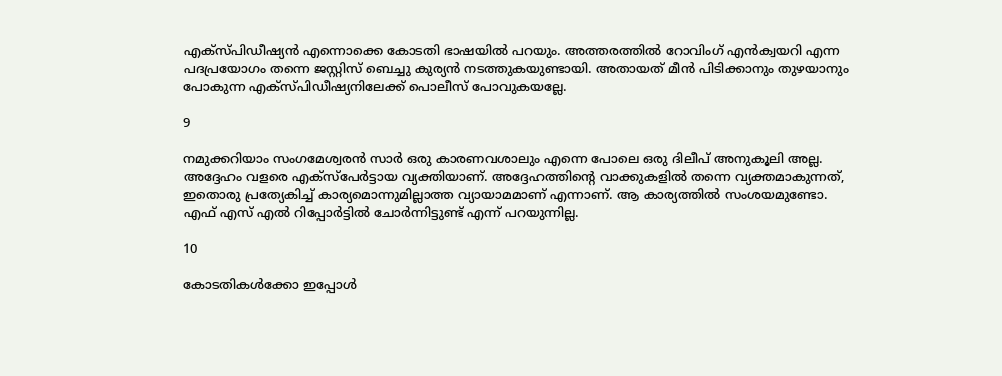എക്‌സ്പിഡീഷ്യന്‍ എന്നൊക്കെ കോടതി ഭാഷയില്‍ പറയും. അത്തരത്തില്‍ റോവിംഗ് എന്‍ക്വയറി എന്ന പദപ്രയോഗം തന്നെ ജസ്റ്റിസ് ബെച്ചു കുര്യന്‍ നടത്തുകയുണ്ടായി. അതായത് മീന്‍ പിടിക്കാനും തുഴയാനും പോകുന്ന എക്‌സ്പിഡീഷ്യനിലേക്ക് പൊലീസ് പോവുകയല്ലേ.

9

നമുക്കറിയാം സംഗമേശ്വരന്‍ സാര്‍ ഒരു കാരണവശാലും എന്നെ പോലെ ഒരു ദിലീപ് അനുകൂലി അല്ല. അദ്ദേഹം വളരെ എക്‌സ്‌പേര്‍ട്ടായ വ്യക്തിയാണ്. അദ്ദേഹത്തിന്റെ വാക്കുകളില്‍ തന്നെ വ്യക്തമാകുന്നത്, ഇതൊരു പ്രത്യേകിച്ച് കാര്യമൊന്നുമില്ലാത്ത വ്യായാമമാണ് എന്നാണ്. ആ കാര്യത്തില്‍ സംശയമുണ്ടോ. എഫ് എസ് എല്‍ റിപ്പോര്‍ട്ടില്‍ ചോര്‍ന്നിട്ടുണ്ട് എന്ന് പറയുന്നില്ല.

10

കോടതികള്‍ക്കോ ഇപ്പോള്‍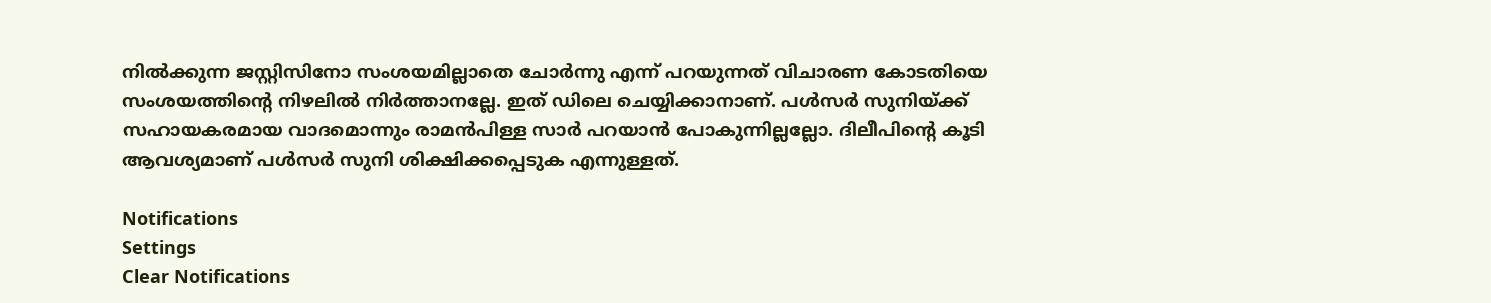നില്‍ക്കുന്ന ജസ്റ്റിസിനോ സംശയമില്ലാതെ ചോര്‍ന്നു എന്ന് പറയുന്നത് വിചാരണ കോടതിയെ സംശയത്തിന്റെ നിഴലില്‍ നിര്‍ത്താനല്ലേ. ഇത് ഡിലെ ചെയ്യിക്കാനാണ്. പള്‍സര്‍ സുനിയ്ക്ക് സഹായകരമായ വാദമൊന്നും രാമന്‍പിള്ള സാര്‍ പറയാന്‍ പോകുന്നില്ലല്ലോ. ദിലീപിന്റെ കൂടി ആവശ്യമാണ് പള്‍സര്‍ സുനി ശിക്ഷിക്കപ്പെടുക എന്നുള്ളത്.

Notifications
Settings
Clear Notifications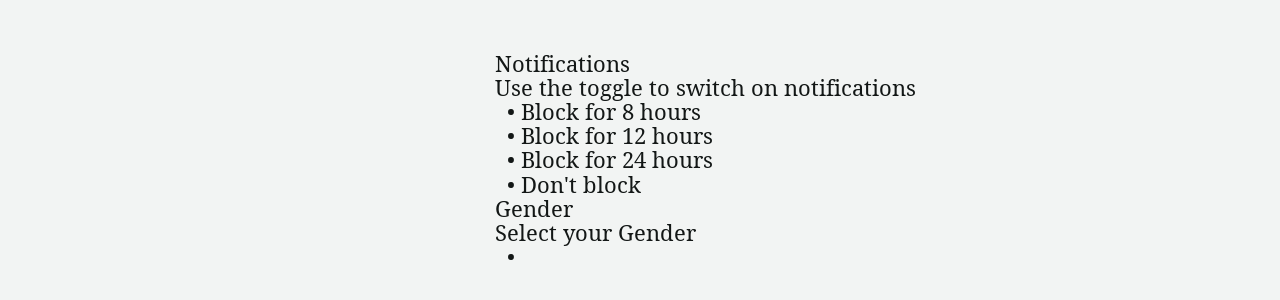Notifications
Use the toggle to switch on notifications
  • Block for 8 hours
  • Block for 12 hours
  • Block for 24 hours
  • Don't block
Gender
Select your Gender
  •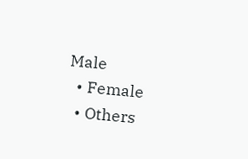Male
  • Female
  • Others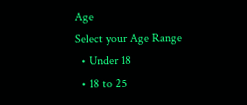Age
Select your Age Range
  • Under 18
  • 18 to 25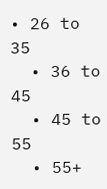• 26 to 35
  • 36 to 45
  • 45 to 55
  • 55+